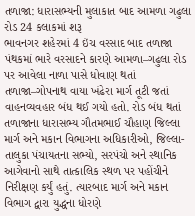તળાજા: ધારાસભ્યની મુલાકાત બાદ આમળા ગઢુલા રોડ 24 કલાકમાં શરૂ
ભાવનગર શહેરમાં 4 ઇંચ વરસાદ બાદ તળાજા પંથકમાં ભારે વરસાદને કારણે આમળા–ગઢુલા રોડ પર આવેલા નાળા પાસે ધોવાણ થતાં તળાજા–ગોપનાથ વાયા ખંઢેરા માર્ગ તૂટી જતાં વાહનવ્યવહાર બંધ થઈ ગયો હતો. રોડ બંધ થતાં તળાજાના ધારાસભ્ય ગૌતમભાઈ ચૌહાણ જિલ્લા માર્ગ અને મકાન વિભાગના અધિકારીઓ, જિલ્લા-તાલુકા પંચાયતના સભ્યો, સરપંચો અને સ્થાનિક આગેવાનો સાથે તાત્કાલિક સ્થળ પર પહોંચીને નિરીક્ષણ કર્યું હતું. ત્યારબાદ માર્ગ અને મકાન વિભાગ દ્વારા યુદ્ધના ધોરણે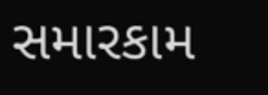સમારકામ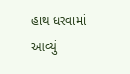હાથ ધરવામાં આવ્યું